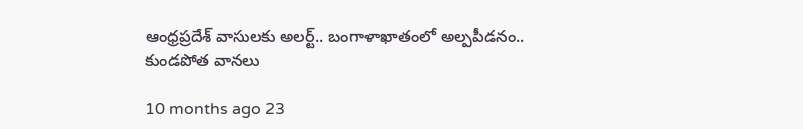ఆంధ్రప్రదేశ్ వాసులకు అలర్ట్.. బంగాళాఖాతంలో అల్పపీడనం.. కుండపోత వానలు

10 months ago 23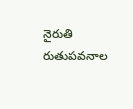నైరుతి రుతుపవనాల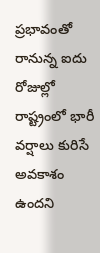ప్రభావంతో రానున్న ఐదు రోజుల్లో రాష్ట్రంలో భారీ వర్షాలు కురిసే అవకాశం ఉందని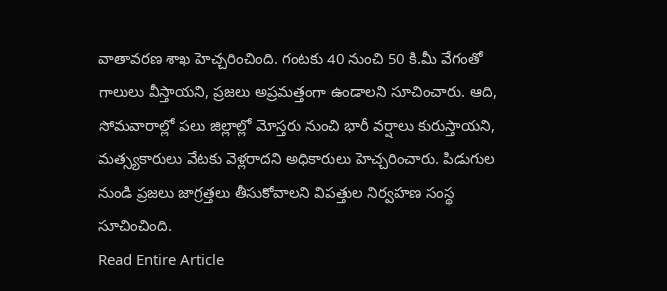వాతావరణ శాఖ హెచ్చరించింది. గంటకు 40 నుంచి 50 కి.మీ వేగంతో గాలులు వీస్తాయని, ప్రజలు అప్రమత్తంగా ఉండాలని సూచించారు. ఆది, సోమవారాల్లో పలు జిల్లాల్లో మోస్తరు నుంచి భారీ వర్షాలు కురుస్తాయని, మత్స్యకారులు వేటకు వెళ్లరాదని అధికారులు హెచ్చరించారు. పిడుగుల నుండి ప్రజలు జాగ్రత్తలు తీసుకోవాలని విపత్తుల నిర్వహణ సంస్థ సూచించింది.
Read Entire Article